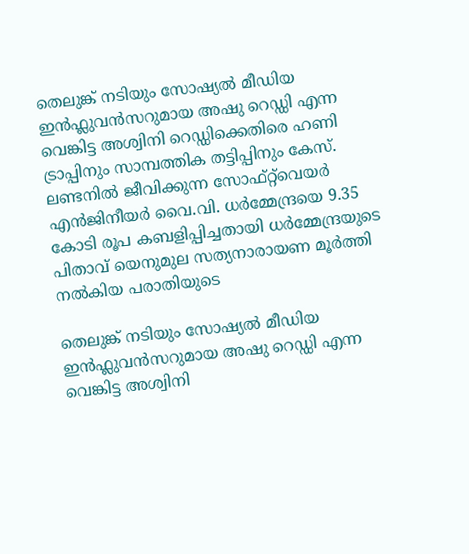തെലുങ്ക് നടിയും സോഷ്യൽ മീഡിയ ഇൻഫ്ലുവൻസറുമായ അഷു റെഡ്ഡി എന്ന വെങ്കിട്ട അശ്വിനി റെഡ്ഡിക്കെതിരെ ഹണി ട്രാപ്പിനും സാമ്പത്തിക തട്ടിപ്പിനും കേസ്. ലണ്ടനിൽ ജീവിക്കുന്ന സോഫ്റ്റ്‌വെയർ എൻ‌ജിനീയർ വൈ.വി. ധർമ്മേന്ദ്രയെ 9.35 കോടി രൂപ കബളിപ്പിച്ചതായി ധർമ്മേന്ദ്രയുടെ പിതാവ് യെനുമുല സത്യനാരായണ മൂർത്തി നൽകിയ പരാതിയുടെ

തെലുങ്ക് നടിയും സോഷ്യൽ മീഡിയ ഇൻഫ്ലുവൻസറുമായ അഷു റെഡ്ഡി എന്ന വെങ്കിട്ട അശ്വിനി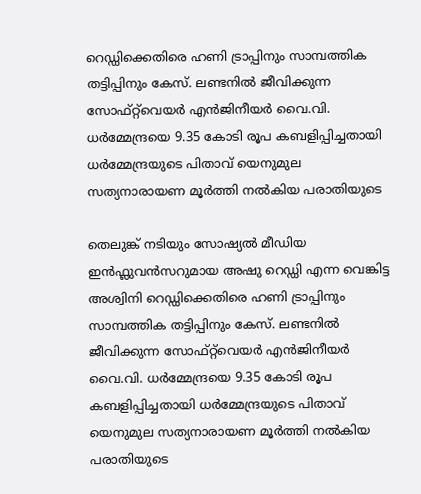റെഡ്ഡിക്കെതിരെ ഹണി ട്രാപ്പിനും സാമ്പത്തിക തട്ടിപ്പിനും കേസ്. ലണ്ടനിൽ ജീവിക്കുന്ന സോഫ്റ്റ്‌വെയർ എൻ‌ജിനീയർ വൈ.വി. ധർമ്മേന്ദ്രയെ 9.35 കോടി രൂപ കബളിപ്പിച്ചതായി ധർമ്മേന്ദ്രയുടെ പിതാവ് യെനുമുല സത്യനാരായണ മൂർത്തി നൽകിയ പരാതിയുടെ

തെലുങ്ക് നടിയും സോഷ്യൽ മീഡിയ ഇൻഫ്ലുവൻസറുമായ അഷു റെഡ്ഡി എന്ന വെങ്കിട്ട അശ്വിനി റെഡ്ഡിക്കെതിരെ ഹണി ട്രാപ്പിനും സാമ്പത്തിക തട്ടിപ്പിനും കേസ്. ലണ്ടനിൽ ജീവിക്കുന്ന സോഫ്റ്റ്‌വെയർ എൻ‌ജിനീയർ വൈ.വി. ധർമ്മേന്ദ്രയെ 9.35 കോടി രൂപ കബളിപ്പിച്ചതായി ധർമ്മേന്ദ്രയുടെ പിതാവ് യെനുമുല സത്യനാരായണ മൂർത്തി നൽകിയ പരാതിയുടെ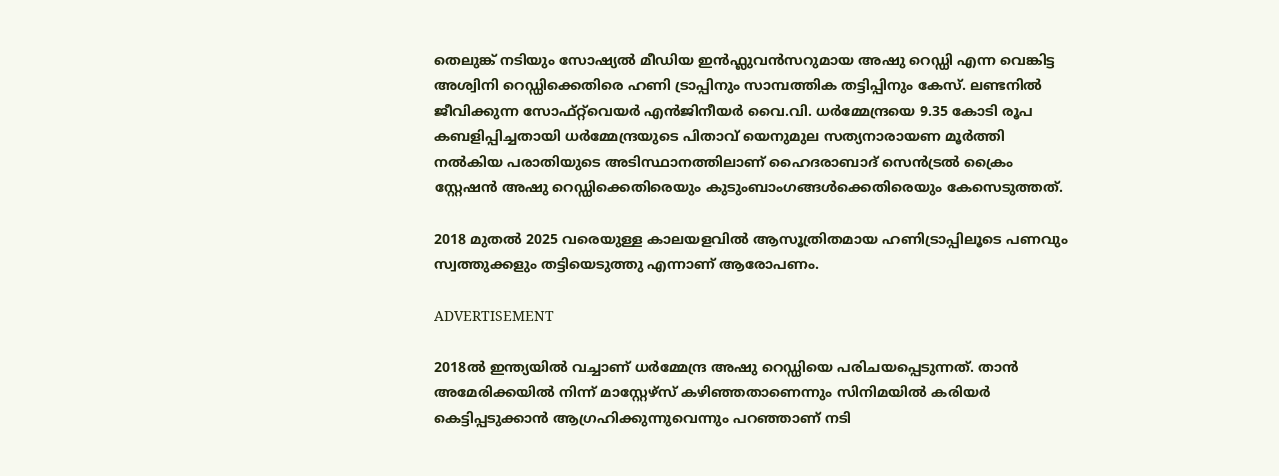തെലുങ്ക് നടിയും സോഷ്യൽ മീഡിയ ഇൻഫ്ലുവൻസറുമായ അഷു റെഡ്ഡി എന്ന വെങ്കിട്ട അശ്വിനി റെഡ്ഡിക്കെതിരെ ഹണി ട്രാപ്പിനും സാമ്പത്തിക തട്ടിപ്പിനും കേസ്. ലണ്ടനിൽ ജീവിക്കുന്ന സോഫ്റ്റ്‌വെയർ എൻ‌ജിനീയർ വൈ.വി. ധർമ്മേന്ദ്രയെ 9.35 കോടി രൂപ കബളിപ്പിച്ചതായി ധർമ്മേന്ദ്രയുടെ പിതാവ് യെനുമുല സത്യനാരായണ മൂർത്തി നൽകിയ പരാതിയുടെ അടിസ്ഥാനത്തിലാണ് ഹൈദരാബാദ് സെൻട്രൽ ക്രൈം സ്റ്റേഷൻ അഷു റെഡ്ഡിക്കെതിരെയും കുടുംബാംഗങ്ങൾക്കെതിരെയും കേസെടുത്തത്.

2018 മുതൽ 2025 വരെയുള്ള കാലയളവിൽ ആസൂത്രിതമായ ഹണിട്രാപ്പിലൂടെ പണവും സ്വത്തുക്കളും തട്ടിയെടുത്തു എന്നാണ് ആരോപണം.

ADVERTISEMENT

2018ൽ ഇന്ത്യയിൽ വച്ചാണ് ധർമ്മേന്ദ്ര അഷു റെഡ്ഡിയെ പരിചയപ്പെടുന്നത്. താൻ അമേരിക്കയിൽ നിന്ന് മാസ്റ്റേഴ്സ് കഴിഞ്ഞതാണെന്നും സിനിമയിൽ കരിയർ കെട്ടിപ്പടുക്കാൻ ആഗ്രഹിക്കുന്നുവെന്നും പറഞ്ഞാണ് നടി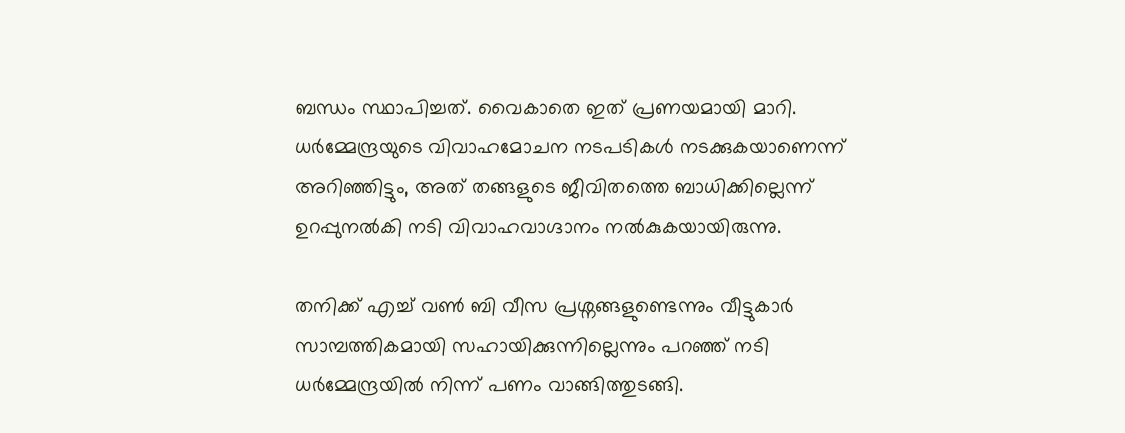ബന്ധം സ്ഥാപിച്ചത്. വൈകാതെ ഇത് പ്രണയമായി മാറി. ധർമ്മേന്ദ്രയുടെ വിവാഹമോചന നടപടികൾ നടക്കുകയാണെന്ന് അറിഞ്ഞിട്ടും, അത് തങ്ങളുടെ ജീവിതത്തെ ബാധിക്കില്ലെന്ന് ഉറപ്പുനൽകി നടി വിവാഹവാഗ്ദാനം നൽകുകയായിരുന്നു.

തനിക്ക് എച്ച് വൺ ബി വീസ പ്രശ്നങ്ങളുണ്ടെന്നും വീട്ടുകാർ സാമ്പത്തികമായി സഹായിക്കുന്നില്ലെന്നും പറഞ്ഞ് നടി ധർമ്മേന്ദ്രയിൽ നിന്ന് പണം വാങ്ങിത്തുടങ്ങി.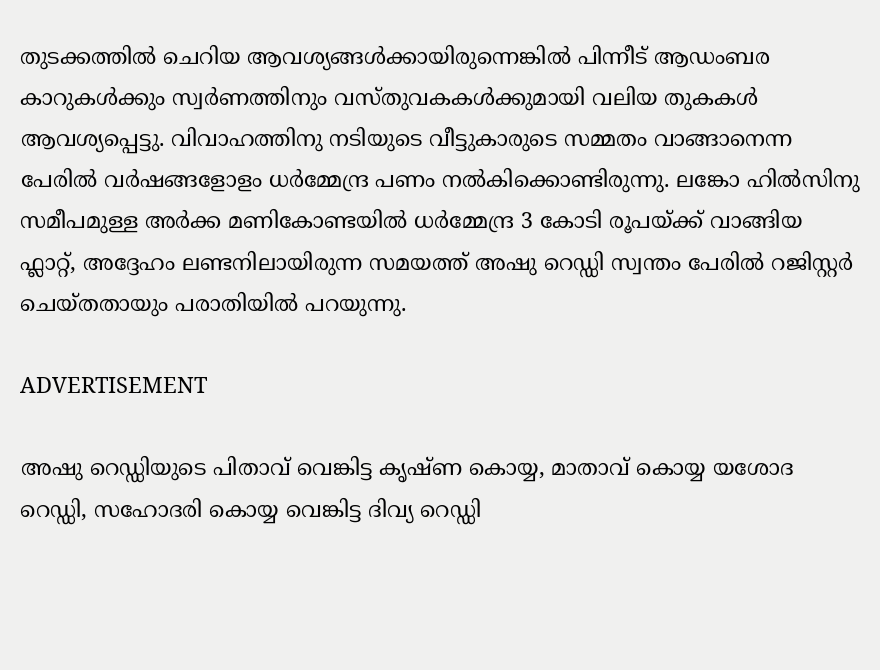തുടക്കത്തിൽ ചെറിയ ആവശ്യങ്ങൾക്കായിരുന്നെങ്കിൽ പിന്നീട് ആഡംബര കാറുകൾക്കും സ്വർണത്തിനും വസ്തുവകകൾക്കുമായി വലിയ തുകകൾ ആവശ്യപ്പെട്ടു. വിവാഹത്തിനു നടിയുടെ വീട്ടുകാരുടെ സമ്മതം വാങ്ങാനെന്ന പേരിൽ വർഷങ്ങളോളം ധർമ്മേന്ദ്ര പണം നൽകിക്കൊണ്ടിരുന്നു. ലങ്കോ ഹിൽസിനു സമീപമുള്ള അർക്ക മണികോണ്ടയിൽ ധർമ്മേന്ദ്ര 3 കോടി രൂപയ്ക്ക് വാങ്ങിയ ഫ്ലാറ്റ്, അദ്ദേഹം ലണ്ടനിലായിരുന്ന സമയത്ത് അഷു റെഡ്ഡി സ്വന്തം പേരിൽ റജിസ്റ്റർ ചെയ്തതായും പരാതിയിൽ പറയുന്നു.

ADVERTISEMENT

അഷു റെഡ്ഡിയുടെ പിതാവ് വെങ്കിട്ട കൃഷ്ണ കൊയ്യ, മാതാവ് കൊയ്യ യശോദ റെഡ്ഡി, സഹോദരി കൊയ്യ വെങ്കിട്ട ദിവ്യ റെഡ്ഡി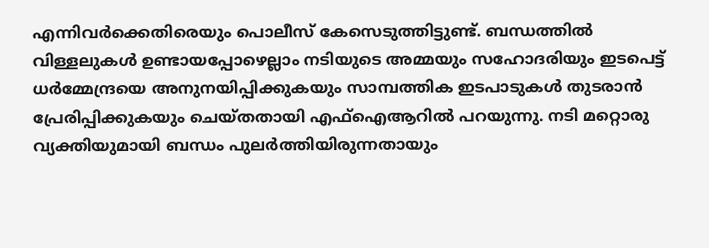എന്നിവർക്കെതിരെയും പൊലീസ് കേസെടുത്തിട്ടുണ്ട്. ബന്ധത്തിൽ വിള്ളലുകൾ ഉണ്ടായപ്പോഴെല്ലാം നടിയുടെ അമ്മയും സഹോദരിയും ഇടപെട്ട് ധർമ്മേന്ദ്രയെ അനുനയിപ്പിക്കുകയും സാമ്പത്തിക ഇടപാടുകൾ തുടരാൻ പ്രേരിപ്പിക്കുകയും ചെയ്തതായി എഫ്‌ഐആറിൽ പറയുന്നു. നടി മറ്റൊരു വ്യക്തിയുമായി ബന്ധം പുലർത്തിയിരുന്നതായും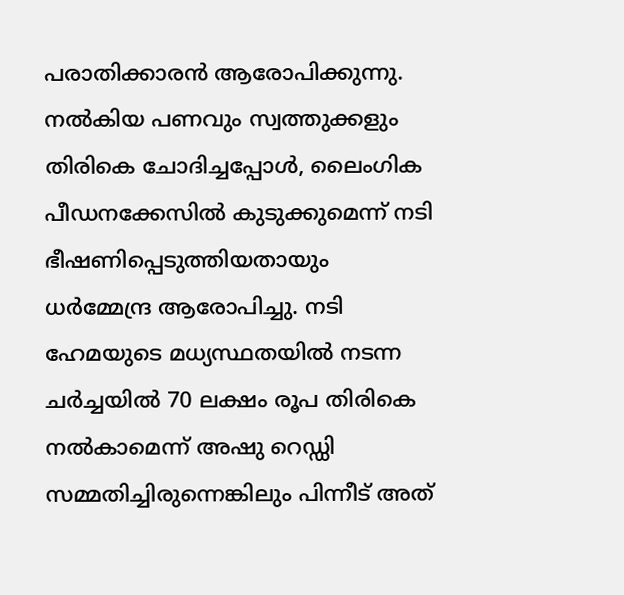പരാതിക്കാരൻ ആരോപിക്കുന്നു. നൽകിയ പണവും സ്വത്തുക്കളും തിരികെ ചോദിച്ചപ്പോൾ, ലൈംഗിക പീഡനക്കേസിൽ കുടുക്കുമെന്ന് നടി ഭീഷണിപ്പെടുത്തിയതായും ധർമ്മേന്ദ്ര ആരോപിച്ചു. നടി ഹേമയുടെ മധ്യസ്ഥതയിൽ നടന്ന ചർച്ചയിൽ 70 ലക്ഷം രൂപ തിരികെ നൽകാമെന്ന് അഷു റെഡ്ഡി സമ്മതിച്ചിരുന്നെങ്കിലും പിന്നീട് അത്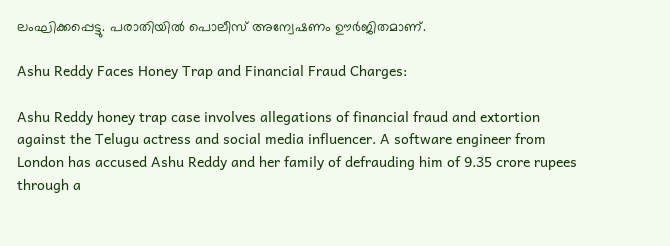ലംഘിക്കപ്പെട്ടു. പരാതിയിൽ പൊലീസ് അന്വേഷണം ഊർജിതമാണ്.

Ashu Reddy Faces Honey Trap and Financial Fraud Charges:

Ashu Reddy honey trap case involves allegations of financial fraud and extortion against the Telugu actress and social media influencer. A software engineer from London has accused Ashu Reddy and her family of defrauding him of 9.35 crore rupees through a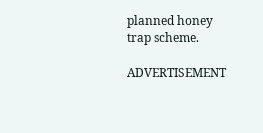planned honey trap scheme.

ADVERTISEMENT